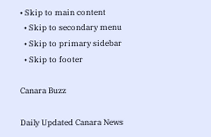• Skip to main content
  • Skip to secondary menu
  • Skip to primary sidebar
  • Skip to footer

Canara Buzz

Daily Updated Canara News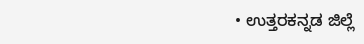• ಉತ್ತರಕನ್ನಡ ಜಿಲ್ಲೆ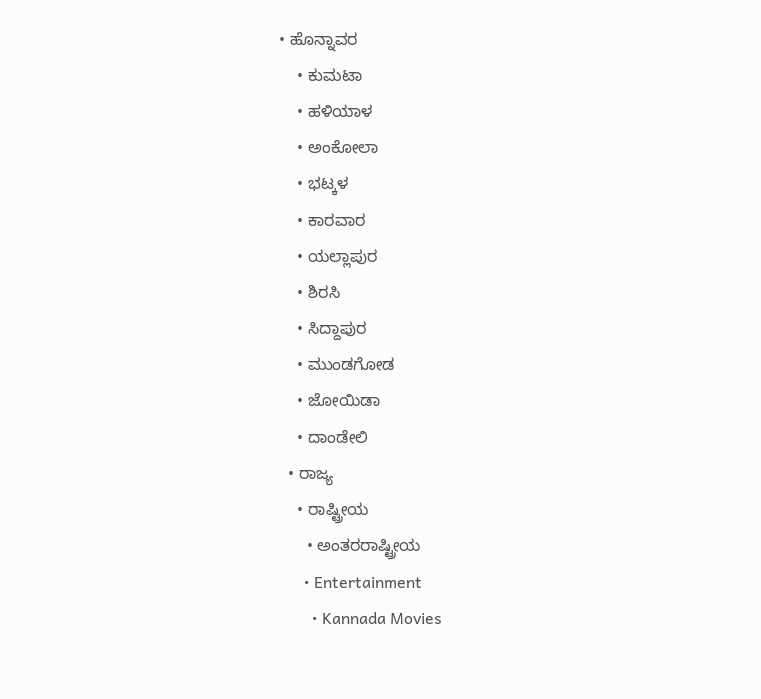• ಹೊನ್ನಾವರ
    • ಕುಮಟಾ
    • ಹಳಿಯಾಳ
    • ಅಂಕೋಲಾ
    • ಭಟ್ಕಳ
    • ಕಾರವಾರ
    • ಯಲ್ಲಾಪುರ
    • ಶಿರಸಿ
    • ಸಿದ್ದಾಪುರ
    • ಮುಂಡಗೋಡ
    • ಜೋಯಿಡಾ
    • ದಾಂಡೇಲಿ
  • ರಾಜ್ಯ
    • ರಾಷ್ಟ್ರೀಯ
      • ಅಂತರರಾಷ್ಟ್ರೀಯ
      • Entertainment
        • Kannada Movies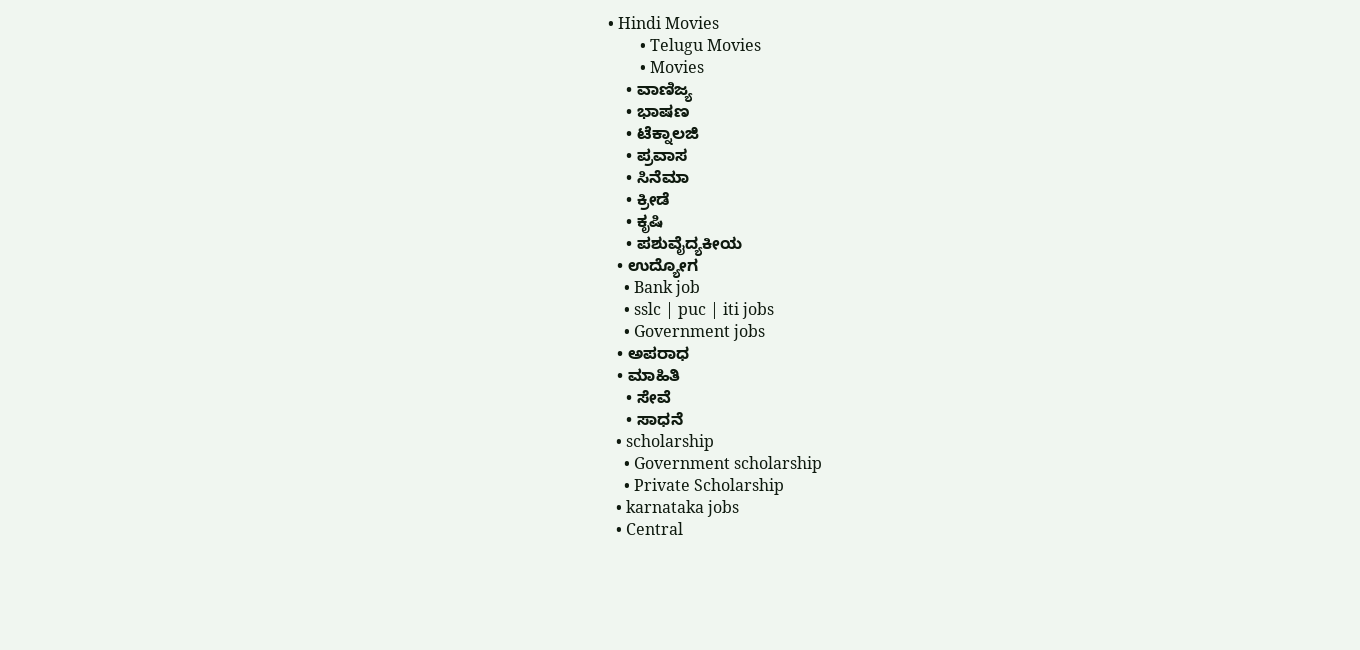• Hindi Movies
        • Telugu Movies
        • Movies
    • ವಾಣಿಜ್ಯ
    • ಭಾಷಣ
    • ಟೆಕ್ನಾಲಜಿ
    • ಪ್ರವಾಸ
    • ಸಿನೆಮಾ
    • ಕ್ರೀಡೆ
    • ಕೃಷಿ
    • ಪಶುವೈದ್ಯಕೀಯ
  • ಉದ್ಯೋಗ
    • Bank job
    • sslc | puc | iti jobs
    • Government jobs
  • ಅಪರಾಧ
  • ಮಾಹಿತಿ
    • ಸೇವೆ
    • ಸಾಧನೆ
  • scholarship
    • Government scholarship
    • Private Scholarship
  • karnataka jobs
  • Central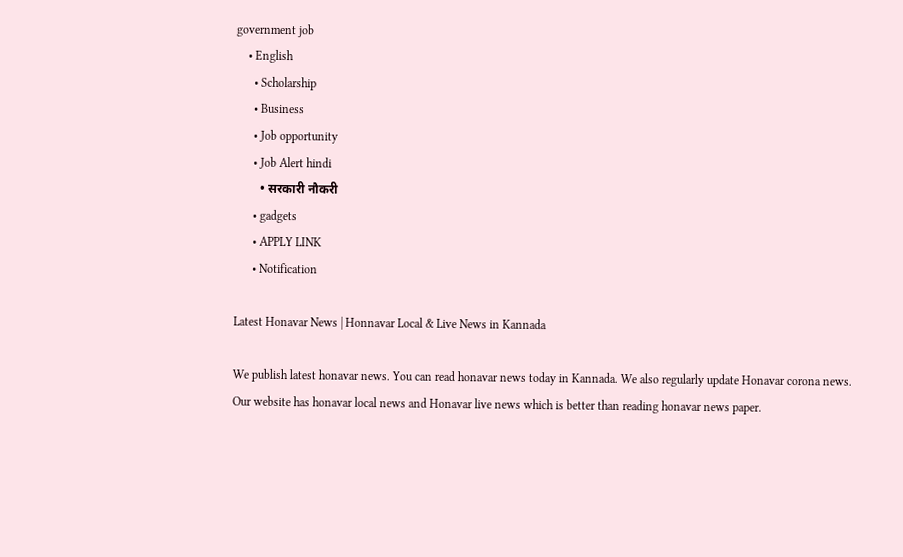government job
    • English
      • Scholarship
      • Business
      • Job opportunity
      • Job Alert hindi
        • सरकारी नौकरी
      • gadgets
      • APPLY LINK
      • Notification

Latest Honavar News | Honnavar Local & Live News in Kannada

We publish latest honavar news. You can read honavar news today in Kannada. We also regularly update Honavar corona news.
Our website has honavar local news and Honavar live news which is better than reading honavar news paper.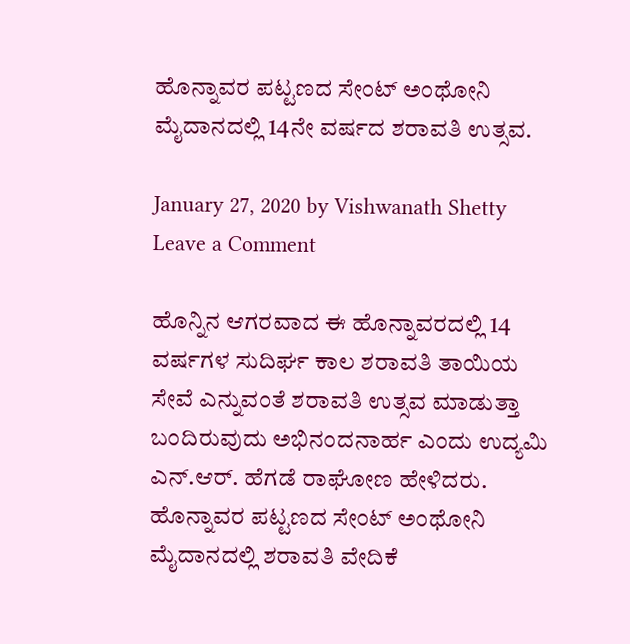ಹೊನ್ನಾವರ ಪಟ್ಟಣದ ಸೇಂಟ್ ಅಂಥೋನಿ ಮೈದಾನದಲ್ಲಿ 14ನೇ ವರ್ಷದ ಶರಾವತಿ ಉತ್ಸವ.

January 27, 2020 by Vishwanath Shetty Leave a Comment

ಹೊನ್ನಿನ ಆಗರವಾದ ಈ ಹೊನ್ನಾವರದಲ್ಲಿ 14 ವರ್ಷಗಳ ಸುದಿರ್ಘ ಕಾಲ ಶರಾವತಿ ತಾಯಿಯ ಸೇವೆ ಎನ್ನುವಂತೆ ಶರಾವತಿ ಉತ್ಸವ ಮಾಡುತ್ತಾ ಬಂದಿರುವುದು ಅಭಿನಂದನಾರ್ಹ ಎಂದು ಉದ್ಯಮಿ ಎನ್.ಆರ್. ಹೆಗಡೆ ರಾಘೋಣ ಹೇಳಿದರು. ಹೊನ್ನಾವರ ಪಟ್ಟಣದ ಸೇಂಟ್ ಅಂಥೋನಿ ಮೈದಾನದಲ್ಲಿ ಶರಾವತಿ ವೇದಿಕೆ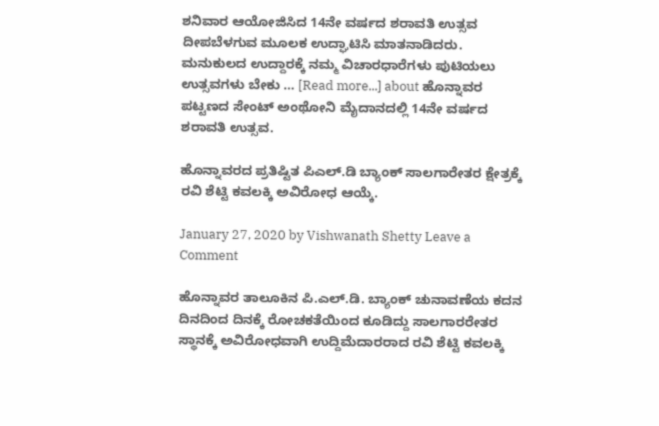ಶನಿವಾರ ಆಯೋಜಿಸಿದ 14ನೇ ವರ್ಷದ ಶರಾವತಿ ಉತ್ಸವ ದೀಪಬೆಳಗುವ ಮೂಲಕ ಉದ್ಘಾಟಿಸಿ ಮಾತನಾಡಿದರು. ಮನುಕುಲದ ಉದ್ದಾರಕ್ಕೆ ನಮ್ಮ ವಿಚಾರಧಾರೆಗಳು ಪುಟಿಯಲು ಉತ್ಸವಗಳು ಬೇಕು … [Read more...] about ಹೊನ್ನಾವರ ಪಟ್ಟಣದ ಸೇಂಟ್ ಅಂಥೋನಿ ಮೈದಾನದಲ್ಲಿ 14ನೇ ವರ್ಷದ ಶರಾವತಿ ಉತ್ಸವ.

ಹೊನ್ನಾವರದ ಪ್ರತಿಷ್ಟಿತ ಪಿಎಲ್.ಡಿ ಬ್ಯಾಂಕ್ ಸಾಲಗಾರೇತರ ಕ್ಷೇತ್ರಕ್ಕೆ ರವಿ ಶೆಟ್ಟಿ ಕವಲಕ್ಕಿ ಅವಿರೋಧ ಆಯ್ಕೆ.

January 27, 2020 by Vishwanath Shetty Leave a Comment

ಹೊನ್ನಾವರ ತಾಲೂಕಿನ ಪಿ.ಎಲ್.ಡಿ. ಬ್ಯಾಂಕ್ ಚುನಾವಣೆಯ ಕದನ ದಿನದಿಂದ ದಿನಕ್ಕೆ ರೋಚಕತೆಯಿಂದ ಕೂಡಿದ್ದು ಸಾಲಗಾರರೇತರ ಸ್ಥಾನಕ್ಕೆ ಅವಿರೋಧವಾಗಿ ಉದ್ದಿಮೆದಾರರಾದ ರವಿ ಶೆಟ್ಟಿ ಕವಲಕ್ಕಿ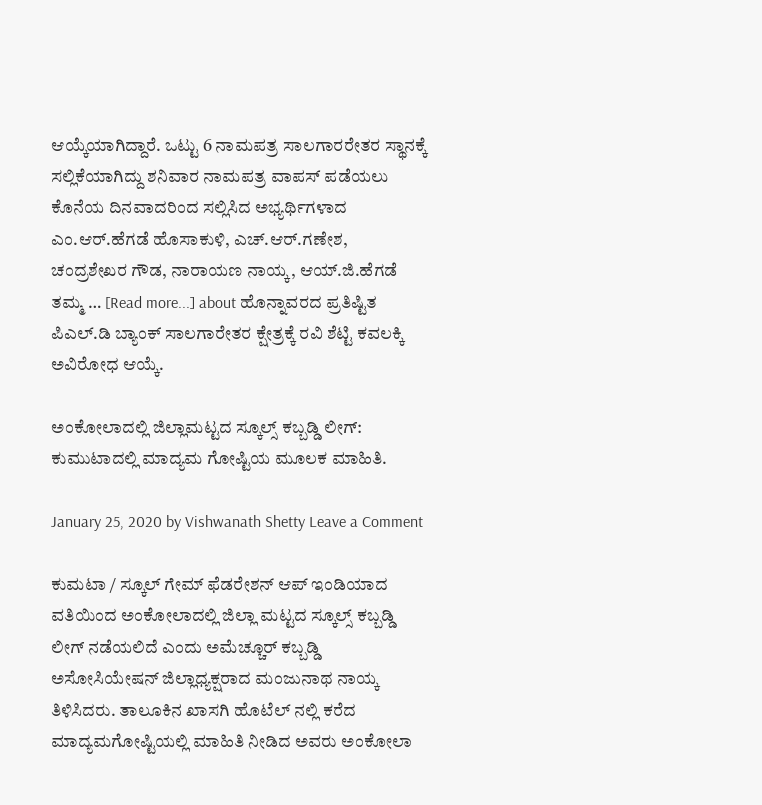ಆಯ್ಕೆಯಾಗಿದ್ದಾರೆ. ಒಟ್ಟು 6 ನಾಮಪತ್ರ ಸಾಲಗಾರರೇತರ ಸ್ಥಾನಕ್ಕೆ ಸಲ್ಲಿಕೆಯಾಗಿದ್ದು ಶನಿವಾರ ನಾಮಪತ್ರ ವಾಪಸ್ ಪಡೆಯಲು ಕೊನೆಯ ದಿನವಾದರಿಂದ ಸಲ್ಲಿಸಿದ ಅಭ್ಯರ್ಥಿಗಳಾದ ಎಂ.ಆರ್.ಹೆಗಡೆ ಹೊಸಾಕುಳಿ, ಎಚ್.ಆರ್.ಗಣೇಶ, ಚಂದ್ರಶೇಖರ ಗೌಡ, ನಾರಾಯಣ ನಾಯ್ಕ, ಆಯ್.ಜಿ.ಹೆಗಡೆ ತಮ್ಮ … [Read more...] about ಹೊನ್ನಾವರದ ಪ್ರತಿಷ್ಟಿತ ಪಿಎಲ್.ಡಿ ಬ್ಯಾಂಕ್ ಸಾಲಗಾರೇತರ ಕ್ಷೇತ್ರಕ್ಕೆ ರವಿ ಶೆಟ್ಟಿ ಕವಲಕ್ಕಿ ಅವಿರೋಧ ಆಯ್ಕೆ.

ಅಂಕೋಲಾದಲ್ಲಿ ಜಿಲ್ಲಾಮಟ್ಟದ ಸ್ಕೂಲ್ಸ್ ಕಬ್ಬಡ್ಡಿ ಲೀಗ್: ಕುಮುಟಾದಲ್ಲಿ ಮಾದ್ಯಮ ಗೋಷ್ಟಿಯ ಮೂಲಕ ಮಾಹಿತಿ.

January 25, 2020 by Vishwanath Shetty Leave a Comment

ಕುಮಟಾ / ಸ್ಕೂಲ್ ಗೇಮ್ ಫೆಡರೇಶನ್ ಆಪ್ ಇಂಡಿಯಾದ ವತಿಯಿಂದ ಅಂಕೋಲಾದಲ್ಲಿ ಜಿಲ್ಲಾ ಮಟ್ಟದ ಸ್ಕೂಲ್ಸ್ ಕಬ್ಬಡ್ಡಿ ಲೀಗ್ ನಡೆಯಲಿದೆ ಎಂದು ಅಮೆಚ್ಚೂರ್ ಕಬ್ಬಡ್ಡಿ ಅಸೋಸಿಯೇಷನ್ ಜಿಲ್ಲಾಧ್ಯಕ್ಷರಾದ ಮಂಜುನಾಥ ನಾಯ್ಕ ತಿಳಿಸಿದರು. ತಾಲೂಕಿನ ಖಾಸಗಿ ಹೊಟೆಲ್ ನಲ್ಲಿ ಕರೆದ ಮಾದ್ಯಮಗೋಷ್ಟಿಯಲ್ಲಿ ಮಾಹಿತಿ ನೀಡಿದ ಅವರು ಅಂಕೋಲಾ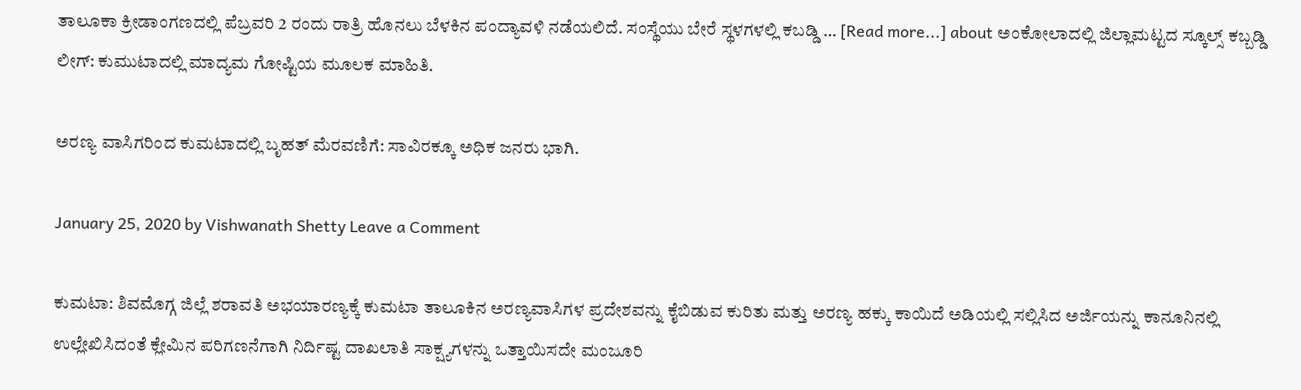ತಾಲೂಕಾ ಕ್ರೀಡಾಂಗಣದಲ್ಲಿ ಪೆಬ್ರವರಿ 2 ರಂದು ರಾತ್ರಿ ಹೊನಲು ಬೆಳಕಿನ ಪಂದ್ಯಾವಳಿ ನಡೆಯಲಿದೆ. ಸಂಸ್ಥೆಯು ಬೇರೆ ಸ್ಥಳಗಳಲ್ಲಿ ಕಬಡ್ಡಿ … [Read more...] about ಅಂಕೋಲಾದಲ್ಲಿ ಜಿಲ್ಲಾಮಟ್ಟದ ಸ್ಕೂಲ್ಸ್ ಕಬ್ಬಡ್ಡಿ ಲೀಗ್: ಕುಮುಟಾದಲ್ಲಿ ಮಾದ್ಯಮ ಗೋಷ್ಟಿಯ ಮೂಲಕ ಮಾಹಿತಿ.

ಅರಣ್ಯ ವಾಸಿಗರಿಂದ ಕುಮಟಾದಲ್ಲಿ ಬೃಹತ್ ಮೆರವಣಿಗೆ: ಸಾವಿರಕ್ಕೂ ಅಧಿಕ ಜನರು ಭಾಗಿ.

January 25, 2020 by Vishwanath Shetty Leave a Comment

ಕುಮಟಾ: ಶಿವಮೊಗ್ಗ ಜಿಲ್ಲೆ ಶರಾವತಿ ಅಭಯಾರಣ್ಯಕ್ಕೆ ಕುಮಟಾ ತಾಲೂಕಿನ ಅರಣ್ಯವಾಸಿಗಳ ಪ್ರದೇಶವನ್ನು ಕೈಬಿಡುವ ಕುರಿತು ಮತ್ತು ಅರಣ್ಯ ಹಕ್ಕು ಕಾಯಿದೆ ಅಡಿಯಲ್ಲಿ ಸಲ್ಲಿಸಿದ ಅರ್ಜಿಯನ್ನು ಕಾನೂನಿನಲ್ಲಿ ಉಲ್ಲೇಖಿಸಿದಂತೆ ಕ್ಲೇಮಿನ ಪರಿಗಣನೆಗಾಗಿ ನಿರ್ದಿಷ್ಟ ದಾಖಲಾತಿ ಸಾಕ್ಷ್ಯಗಳನ್ನು ಒತ್ತಾಯಿಸದೇ ಮಂಜೂರಿ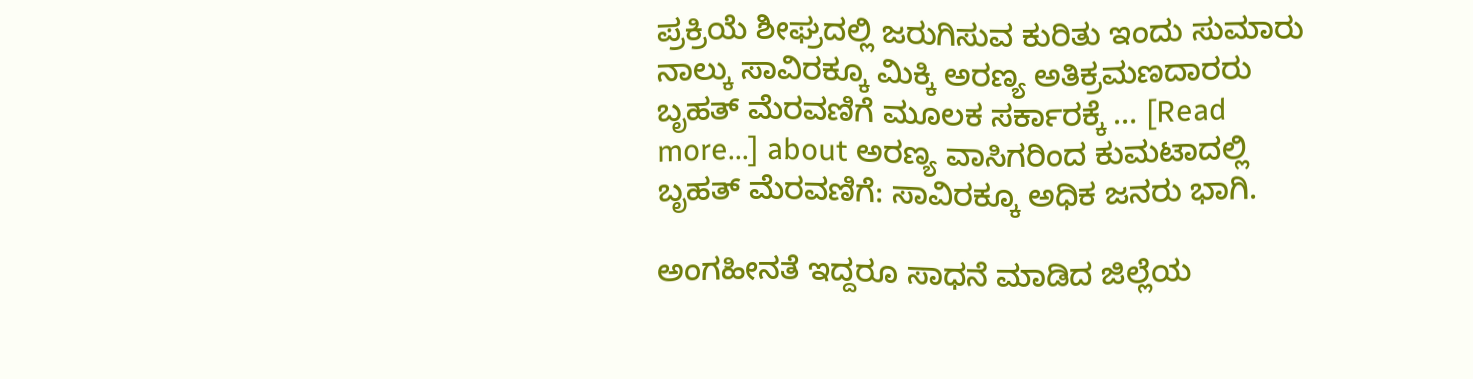ಪ್ರಕ್ರಿಯೆ ಶೀಘ್ರದಲ್ಲಿ ಜರುಗಿಸುವ ಕುರಿತು ಇಂದು ಸುಮಾರು ನಾಲ್ಕು ಸಾವಿರಕ್ಕೂ ಮಿಕ್ಕಿ ಅರಣ್ಯ ಅತಿಕ್ರಮಣದಾರರು ಬೃಹತ್ ಮೆರವಣಿಗೆ ಮೂಲಕ ಸರ್ಕಾರಕ್ಕೆ … [Read more...] about ಅರಣ್ಯ ವಾಸಿಗರಿಂದ ಕುಮಟಾದಲ್ಲಿ ಬೃಹತ್ ಮೆರವಣಿಗೆ: ಸಾವಿರಕ್ಕೂ ಅಧಿಕ ಜನರು ಭಾಗಿ.

ಅಂಗಹೀನತೆ ಇದ್ದರೂ ಸಾಧನೆ ಮಾಡಿದ ಜಿಲ್ಲೆಯ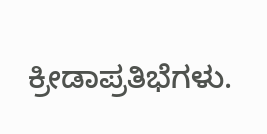ಕ್ರೀಡಾಪ್ರತಿಭೆಗಳು.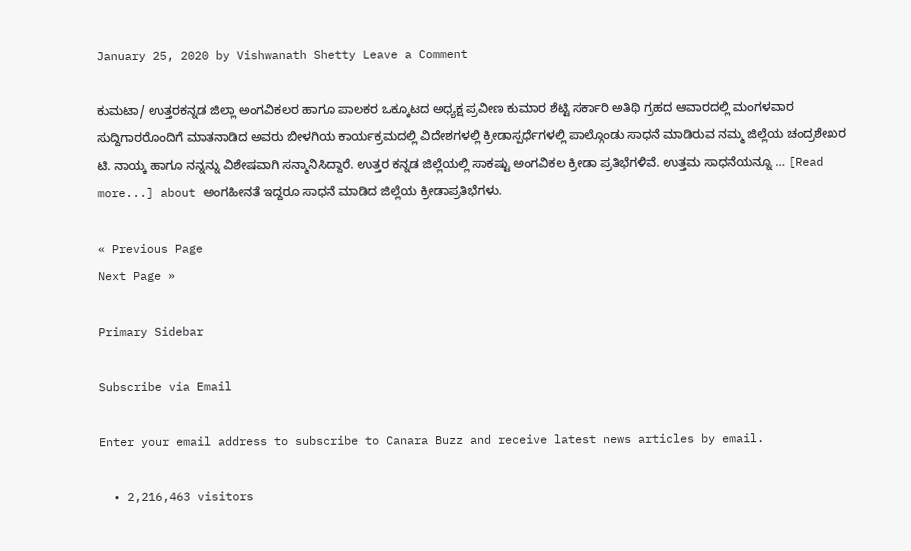January 25, 2020 by Vishwanath Shetty Leave a Comment

ಕುಮಟಾ/ ಉತ್ತರಕನ್ನಡ ಜಿಲ್ಲಾ ಅಂಗವಿಕಲರ ಹಾಗೂ ಪಾಲಕರ ಒಕ್ಕೂಟದ ಅಧ್ಯಕ್ಷ ಪ್ರವೀಣ ಕುಮಾರ ಶೆಟ್ಟಿ ಸರ್ಕಾರಿ ಅತಿಥಿ ಗ್ರಹದ ಆವಾರದಲ್ಲಿ ಮಂಗಳವಾರ ಸುದ್ದಿಗಾರರೊಂದಿಗೆ ಮಾತನಾಡಿದ ಅವರು ಬೀಳಗಿಯ ಕಾರ್ಯಕ್ರಮದಲ್ಲಿ ವಿದೇಶಗಳಲ್ಲಿ ಕ್ರೀಡಾಸ್ಪರ್ಧೆಗಳಲ್ಲಿ ಪಾಲ್ಗೊಂಡು ಸಾಧನೆ ಮಾಡಿರುವ ನಮ್ಮ ಜಿಲ್ಲೆಯ ಚಂದ್ರಶೇಖರ ಟಿ. ನಾಯ್ಕ ಹಾಗೂ ನನ್ನನ್ನು ವಿಶೇಷವಾಗಿ ಸನ್ಮಾನಿಸಿದ್ದಾರೆ. ಉತ್ತರ ಕನ್ನಡ ಜಿಲ್ಲೆಯಲ್ಲಿ ಸಾಕಷ್ಟು ಅಂಗವಿಕಲ ಕ್ರೀಡಾ ಪ್ರತಿಭೆಗಳಿವೆ. ಉತ್ತಮ ಸಾಧನೆಯನ್ನೂ … [Read more...] about ಅಂಗಹೀನತೆ ಇದ್ದರೂ ಸಾಧನೆ ಮಾಡಿದ ಜಿಲ್ಲೆಯ ಕ್ರೀಡಾಪ್ರತಿಭೆಗಳು.

« Previous Page
Next Page »

Primary Sidebar

Subscribe via Email

Enter your email address to subscribe to Canara Buzz and receive latest news articles by email.

  • 2,216,463 visitors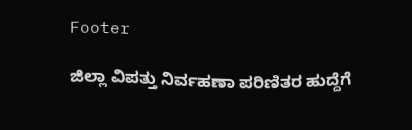Footer

ಜಿಲ್ಲಾ ವಿಪತ್ತು ನಿರ್ವಹಣಾ ಪರಿಣಿತರ ಹುದ್ದೆಗೆ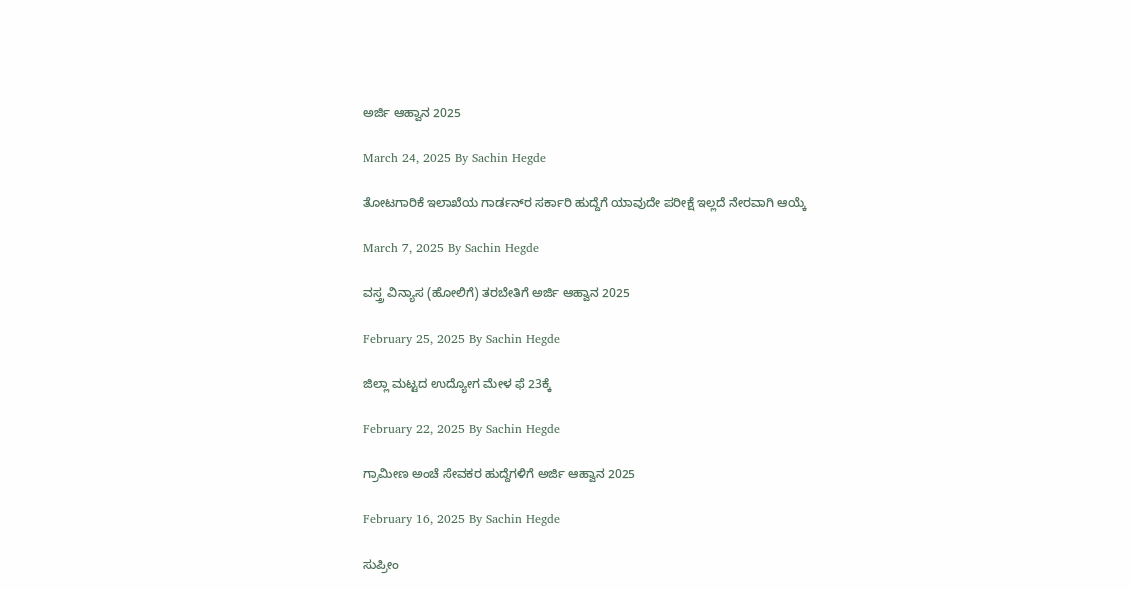ಅರ್ಜಿ ಆಹ್ವಾನ 2025

March 24, 2025 By Sachin Hegde

ತೋಟಗಾರಿಕೆ ಇಲಾಖೆಯ ಗಾರ್ಡನ್‌ರ ಸರ್ಕಾರಿ ಹುದ್ದೆಗೆ ಯಾವುದೇ ಪರೀಕ್ಷೆ ಇಲ್ಲದೆ ನೇರವಾಗಿ ಆಯ್ಕೆ

March 7, 2025 By Sachin Hegde

ವಸ್ತ್ರ ವಿನ್ಯಾಸ (ಹೋಲಿಗೆ) ತರಬೇತಿಗೆ ಅರ್ಜಿ ಆಹ್ವಾನ 2025

February 25, 2025 By Sachin Hegde

ಜಿಲ್ಲಾ ಮಟ್ಟದ ಉದ್ಯೋಗ ಮೇಳ ಫೆ 23ಕ್ಕೆ

February 22, 2025 By Sachin Hegde

ಗ್ರಾಮೀಣ ಅಂಚೆ ಸೇವಕರ ಹುದ್ದೆಗಳಿಗೆ ಅರ್ಜಿ ಆಹ್ವಾನ 2025

February 16, 2025 By Sachin Hegde

ಸುಪ್ರೀಂ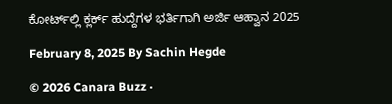ಕೋರ್ಟ್‌ಲ್ಲಿ ಕ್ಲರ್ಕ್ ಹುದ್ದೆಗಳ ಭರ್ತಿಗಾಗಿ ಅರ್ಜಿ ಆಹ್ವಾನ 2025

February 8, 2025 By Sachin Hegde

© 2026 Canara Buzz ·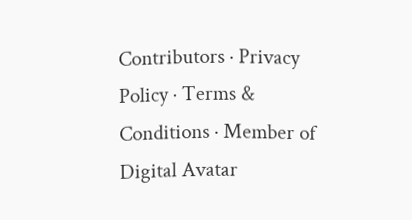Contributors · Privacy Policy · Terms & Conditions · Member of Digital Avatar